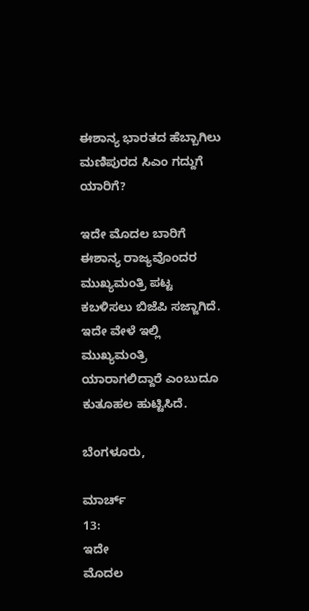ಈಶಾನ್ಯ ಭಾರತದ ಹೆಬ್ಬಾಗಿಲು ಮಣಿಪುರದ ಸಿಎಂ ಗದ್ದುಗೆ ಯಾರಿಗೆ?

ಇದೇ ಮೊದಲ ಬಾರಿಗೆ ಈಶಾನ್ಯ ರಾಜ್ಯವೊಂದರ ಮುಖ್ಯಮಂತ್ರಿ ಪಟ್ಟ ಕಬಳಿಸಲು ಬಿಜೆಪಿ ಸಜ್ಜಾಗಿದೆ. ಇದೇ ವೇಳೆ ಇಲ್ಲಿ ಮುಖ್ಯಮಂತ್ರಿ ಯಾರಾಗಲಿದ್ದಾರೆ ಎಂಬುದೂ ಕುತೂಹಲ ಹುಟ್ಟಿಸಿದೆ.

ಬೆಂಗಳೂರು,

ಮಾರ್ಚ್
13:
ಇದೇ
ಮೊದಲ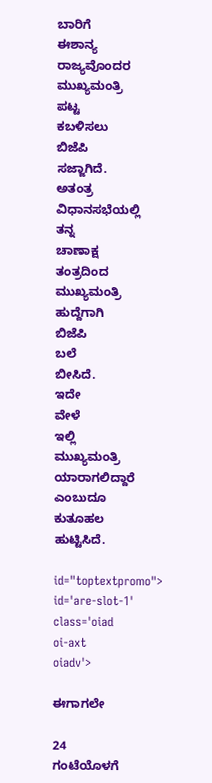ಬಾರಿಗೆ
ಈಶಾನ್ಯ
ರಾಜ್ಯವೊಂದರ
ಮುಖ್ಯಮಂತ್ರಿ
ಪಟ್ಟ
ಕಬಳಿಸಲು
ಬಿಜೆಪಿ
ಸಜ್ಜಾಗಿದೆ.
ಅತಂತ್ರ
ವಿಧಾನಸಭೆಯಲ್ಲಿ
ತನ್ನ
ಚಾಣಾಕ್ಷ
ತಂತ್ರದಿಂದ
ಮುಖ್ಯಮಂತ್ರಿ
ಹುದ್ದೆಗಾಗಿ
ಬಿಜೆಪಿ
ಬಲೆ
ಬೀಸಿದೆ.
ಇದೇ
ವೇಳೆ
ಇಲ್ಲಿ
ಮುಖ್ಯಮಂತ್ರಿ
ಯಾರಾಗಲಿದ್ದಾರೆ
ಎಂಬುದೂ
ಕುತೂಹಲ
ಹುಟ್ಟಿಸಿದೆ.

id="toptextpromo">
id='are-slot-1'
class='oiad
oi-axt
oiadv'>

ಈಗಾಗಲೇ

24
ಗಂಟೆಯೊಳಗೆ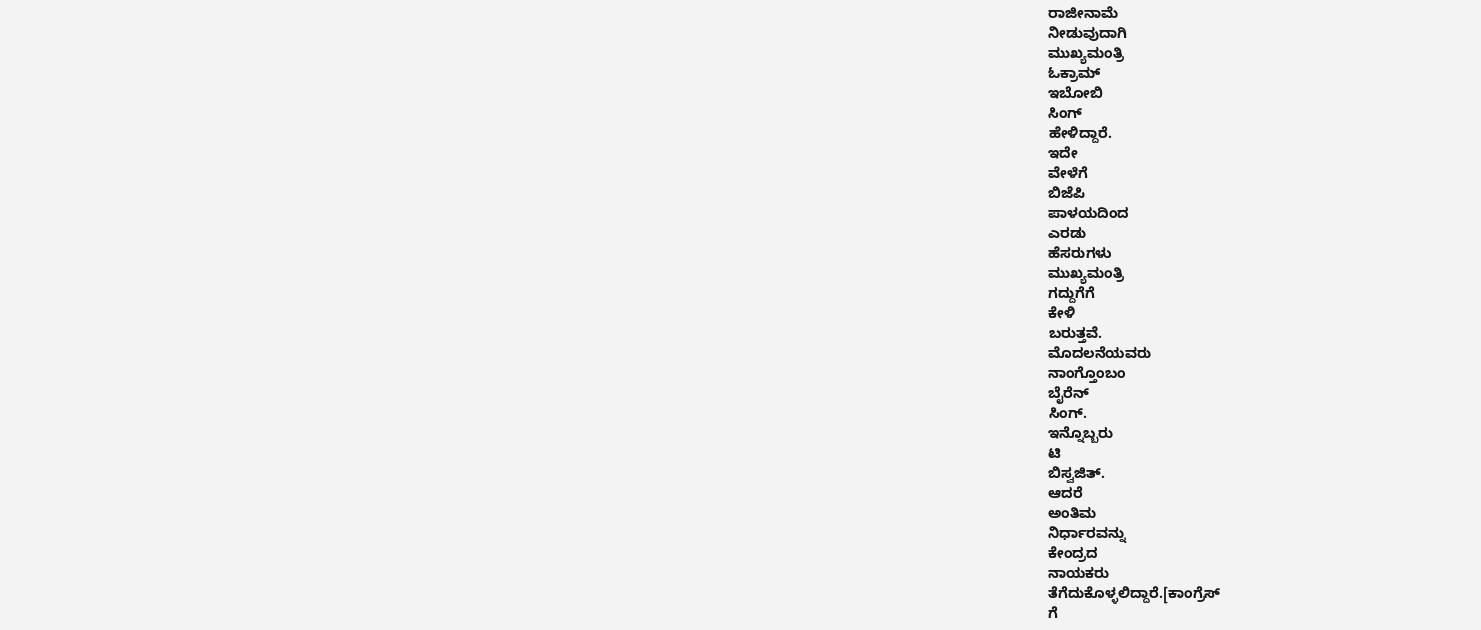ರಾಜೀನಾಮೆ
ನೀಡುವುದಾಗಿ
ಮುಖ್ಯಮಂತ್ರಿ
ಓಕ್ರಾಮ್
ಇಬೋಬಿ
ಸಿಂಗ್
ಹೇಳಿದ್ದಾರೆ.
ಇದೇ
ವೇಳೆಗೆ
ಬಿಜೆಪಿ
ಪಾಳಯದಿಂದ
ಎರಡು
ಹೆಸರುಗಳು
ಮುಖ್ಯಮಂತ್ರಿ
ಗದ್ದುಗೆಗೆ
ಕೇಳಿ
ಬರುತ್ತವೆ.
ಮೊದಲನೆಯವರು
ನಾಂಗ್ತೊಂಬಂ
ಬೈರೆನ್
ಸಿಂಗ್.
ಇನ್ನೊಬ್ಬರು
ಟಿ
ಬಿಸ್ವಜಿತ್.
ಆದರೆ
ಅಂತಿಮ
ನಿರ್ಧಾರವನ್ನು
ಕೇಂದ್ರದ
ನಾಯಕರು
ತೆಗೆದುಕೊಳ್ಳಲಿದ್ದಾರೆ.[ಕಾಂಗ್ರೆಸ್
ಗೆ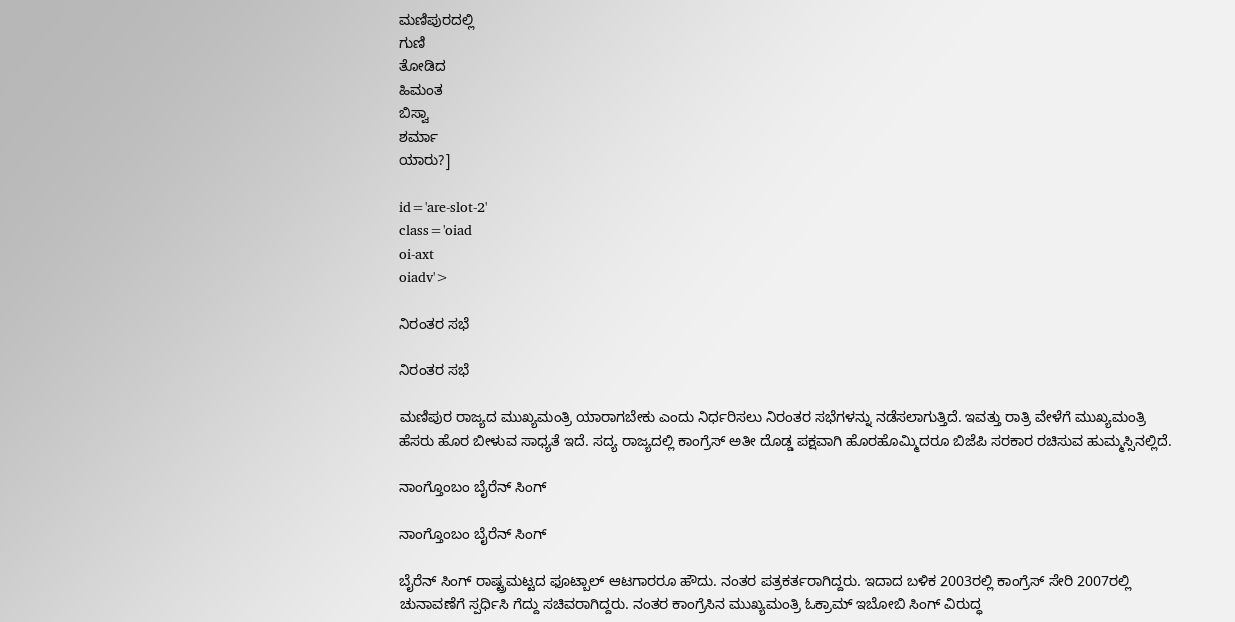ಮಣಿಪುರದಲ್ಲಿ
ಗುಣಿ
ತೋಡಿದ
ಹಿಮಂತ
ಬಿಸ್ವಾ
ಶರ್ಮಾ
ಯಾರು?]

id='are-slot-2'
class='oiad
oi-axt
oiadv'>

ನಿರಂತರ ಸಭೆ

ನಿರಂತರ ಸಭೆ

ಮಣಿಪುರ ರಾಜ್ಯದ ಮುಖ್ಯಮಂತ್ರಿ ಯಾರಾಗಬೇಕು ಎಂದು ನಿರ್ಧರಿಸಲು ನಿರಂತರ ಸಭೆಗಳನ್ನು ನಡೆಸಲಾಗುತ್ತಿದೆ. ಇವತ್ತು ರಾತ್ರಿ ವೇಳೆಗೆ ಮುಖ್ಯಮಂತ್ರಿ ಹೆಸರು ಹೊರ ಬೀಳುವ ಸಾಧ್ಯತೆ ಇದೆ. ಸದ್ಯ ರಾಜ್ಯದಲ್ಲಿ ಕಾಂಗ್ರೆಸ್ ಅತೀ ದೊಡ್ಡ ಪಕ್ಷವಾಗಿ ಹೊರಹೊಮ್ಮಿದರೂ ಬಿಜೆಪಿ ಸರಕಾರ ರಚಿಸುವ ಹುಮ್ಮಸ್ಸಿನಲ್ಲಿದೆ.

ನಾಂಗ್ತೊಂಬಂ ಬೈರೆನ್ ಸಿಂಗ್

ನಾಂಗ್ತೊಂಬಂ ಬೈರೆನ್ ಸಿಂಗ್

ಬೈರೆನ್ ಸಿಂಗ್ ರಾಷ್ಟ್ರಮಟ್ಟದ ಫೂಟ್ಬಾಲ್ ಆಟಗಾರರೂ ಹೌದು. ನಂತರ ಪತ್ರಕರ್ತರಾಗಿದ್ದರು. ಇದಾದ ಬಳಿಕ 2003ರಲ್ಲಿ ಕಾಂಗ್ರೆಸ್ ಸೇರಿ 2007ರಲ್ಲಿ ಚುನಾವಣೆಗೆ ಸ್ಪರ್ಧಿಸಿ ಗೆದ್ದು ಸಚಿವರಾಗಿದ್ದರು. ನಂತರ ಕಾಂಗ್ರೆಸಿನ ಮುಖ್ಯಮಂತ್ರಿ ಓಕ್ರಾಮ್ ಇಬೋಬಿ ಸಿಂಗ್ ವಿರುದ್ಧ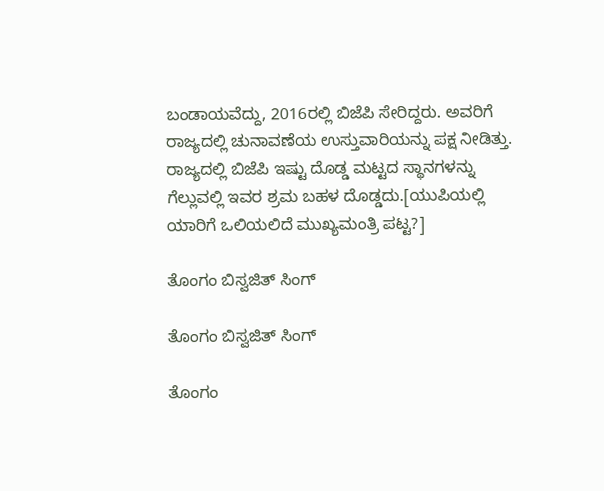ಬಂಡಾಯವೆದ್ದು, 2016ರಲ್ಲಿ ಬಿಜೆಪಿ ಸೇರಿದ್ದರು. ಅವರಿಗೆ ರಾಜ್ಯದಲ್ಲಿ ಚುನಾವಣೆಯ ಉಸ್ತುವಾರಿಯನ್ನು ಪಕ್ಷ ನೀಡಿತ್ತು. ರಾಜ್ಯದಲ್ಲಿ ಬಿಜೆಪಿ ಇಷ್ಟು ದೊಡ್ಡ ಮಟ್ಟದ ಸ್ಥಾನಗಳನ್ನು ಗೆಲ್ಲುವಲ್ಲಿ ಇವರ ಶ್ರಮ ಬಹಳ ದೊಡ್ಡದು.[ಯುಪಿಯಲ್ಲಿ ಯಾರಿಗೆ ಒಲಿಯಲಿದೆ ಮುಖ್ಯಮಂತ್ರಿ ಪಟ್ಟ?]

ತೊಂಗಂ ಬಿಸ್ವಜಿತ್ ಸಿಂಗ್

ತೊಂಗಂ ಬಿಸ್ವಜಿತ್ ಸಿಂಗ್

ತೊಂಗಂ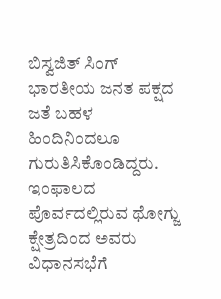ಬಿಸ್ವಜಿತ್ ಸಿಂಗ್ ಭಾರತೀಯ ಜನತ ಪಕ್ಷದ ಜತೆ ಬಹಳ ಹಿಂದಿನಿಂದಲೂ ಗುರುತಿಸಿಕೊಂಡಿದ್ದರು. ಇಂಫಾಲದ ಪೊರ್ವದಲ್ಲಿರುವ ಥೋಗ್ಜು ಕ್ಷೇತ್ರದಿಂದ ಅವರು ವಿಧಾನಸಭೆಗೆ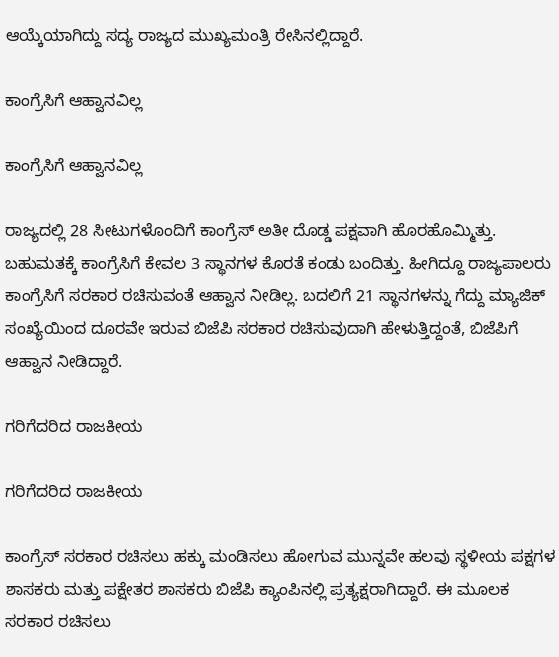ಆಯ್ಕೆಯಾಗಿದ್ದು ಸದ್ಯ ರಾಜ್ಯದ ಮುಖ್ಯಮಂತ್ರಿ ರೇಸಿನಲ್ಲಿದ್ದಾರೆ.

ಕಾಂಗ್ರೆಸಿಗೆ ಆಹ್ವಾನವಿಲ್ಲ

ಕಾಂಗ್ರೆಸಿಗೆ ಆಹ್ವಾನವಿಲ್ಲ

ರಾಜ್ಯದಲ್ಲಿ 28 ಸೀಟುಗಳೊಂದಿಗೆ ಕಾಂಗ್ರೆಸ್ ಅತೀ ದೊಡ್ಡ ಪಕ್ಷವಾಗಿ ಹೊರಹೊಮ್ಮಿತ್ತು. ಬಹುಮತಕ್ಕೆ ಕಾಂಗ್ರೆಸಿಗೆ ಕೇವಲ 3 ಸ್ಥಾನಗಳ ಕೊರತೆ ಕಂಡು ಬಂದಿತ್ತು. ಹೀಗಿದ್ದೂ ರಾಜ್ಯಪಾಲರು ಕಾಂಗ್ರೆಸಿಗೆ ಸರಕಾರ ರಚಿಸುವಂತೆ ಆಹ್ವಾನ ನೀಡಿಲ್ಲ. ಬದಲಿಗೆ 21 ಸ್ಥಾನಗಳನ್ನು ಗೆದ್ದು ಮ್ಯಾಜಿಕ್ ಸಂಖ್ಯೆಯಿಂದ ದೂರವೇ ಇರುವ ಬಿಜೆಪಿ ಸರಕಾರ ರಚಿಸುವುದಾಗಿ ಹೇಳುತ್ತಿದ್ದಂತೆ, ಬಿಜೆಪಿಗೆ ಆಹ್ವಾನ ನೀಡಿದ್ದಾರೆ.

ಗರಿಗೆದರಿದ ರಾಜಕೀಯ

ಗರಿಗೆದರಿದ ರಾಜಕೀಯ

ಕಾಂಗ್ರೆಸ್ ಸರಕಾರ ರಚಿಸಲು ಹಕ್ಕು ಮಂಡಿಸಲು ಹೋಗುವ ಮುನ್ನವೇ ಹಲವು ಸ್ಥಳೀಯ ಪಕ್ಷಗಳ ಶಾಸಕರು ಮತ್ತು ಪಕ್ಷೇತರ ಶಾಸಕರು ಬಿಜೆಪಿ ಕ್ಯಾಂಪಿನಲ್ಲಿ ಪ್ರತ್ಯಕ್ಷರಾಗಿದ್ದಾರೆ. ಈ ಮೂಲಕ ಸರಕಾರ ರಚಿಸಲು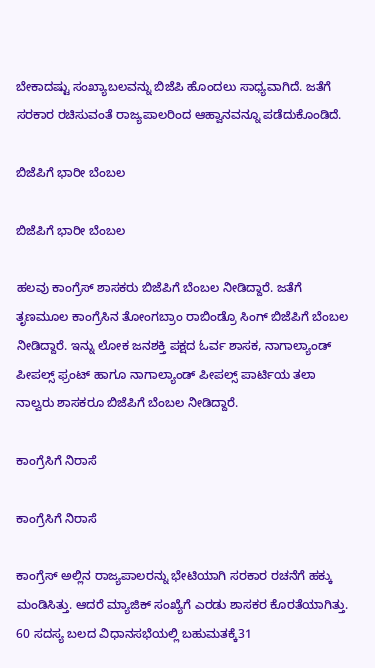ಬೇಕಾದಷ್ಟು ಸಂಖ್ಯಾಬಲವನ್ನು ಬಿಜೆಪಿ ಹೊಂದಲು ಸಾಧ್ಯವಾಗಿದೆ. ಜತೆಗೆ ಸರಕಾರ ರಚಿಸುವಂತೆ ರಾಜ್ಯಪಾಲರಿಂದ ಆಹ್ವಾನವನ್ನೂ ಪಡೆದುಕೊಂಡಿದೆ.

ಬಿಜೆಪಿಗೆ ಭಾರೀ ಬೆಂಬಲ

ಬಿಜೆಪಿಗೆ ಭಾರೀ ಬೆಂಬಲ

ಹಲವು ಕಾಂಗ್ರೆಸ್ ಶಾಸಕರು ಬಿಜೆಪಿಗೆ ಬೆಂಬಲ ನೀಡಿದ್ದಾರೆ. ಜತೆಗೆ ತೃಣಮೂಲ ಕಾಂಗ್ರೆಸಿನ ತೋಂಗಬ್ರಾಂ ರಾಬಿಂಡ್ರೊ ಸಿಂಗ್ ಬಿಜೆಪಿಗೆ ಬೆಂಬಲ ನೀಡಿದ್ದಾರೆ. ಇನ್ನು ಲೋಕ ಜನಶಕ್ತಿ ಪಕ್ಷದ ಓರ್ವ ಶಾಸಕ, ನಾಗಾಲ್ಯಾಂಡ್ ಪೀಪಲ್ಸ್ ಫ್ರಂಟ್ ಹಾಗೂ ನಾಗಾಲ್ಯಾಂಡ್ ಪೀಪಲ್ಸ್ ಪಾರ್ಟಿಯ ತಲಾ ನಾಲ್ವರು ಶಾಸಕರೂ ಬಿಜೆಪಿಗೆ ಬೆಂಬಲ ನೀಡಿದ್ದಾರೆ.

ಕಾಂಗ್ರೆಸಿಗೆ ನಿರಾಸೆ

ಕಾಂಗ್ರೆಸಿಗೆ ನಿರಾಸೆ

ಕಾಂಗ್ರೆಸ್ ಅಲ್ಲಿನ ರಾಜ್ಯಪಾಲರನ್ನು ಭೇಟಿಯಾಗಿ ಸರಕಾರ ರಚನೆಗೆ ಹಕ್ಕು ಮಂಡಿಸಿತ್ತು. ಆದರೆ ಮ್ಯಾಜಿಕ್ ಸಂಖ್ಯೆಗೆ ಎರಡು ಶಾಸಕರ ಕೊರತೆಯಾಗಿತ್ತು. 60 ಸದಸ್ಯ ಬಲದ ವಿಧಾನಸಭೆಯಲ್ಲಿ ಬಹುಮತಕ್ಕೆ31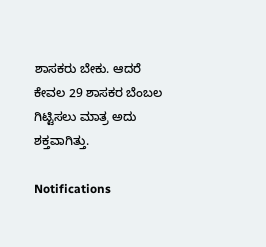ಶಾಸಕರು ಬೇಕು. ಆದರೆ ಕೇವಲ 29 ಶಾಸಕರ ಬೆಂಬಲ ಗಿಟ್ಟಿಸಲು ಮಾತ್ರ ಅದು ಶಕ್ತವಾಗಿತ್ತು.

Notifications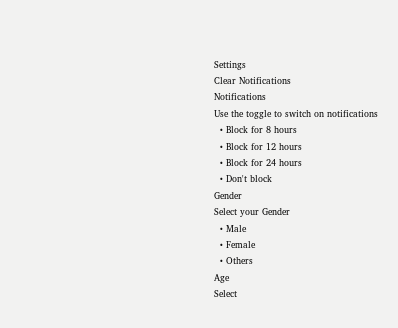Settings
Clear Notifications
Notifications
Use the toggle to switch on notifications
  • Block for 8 hours
  • Block for 12 hours
  • Block for 24 hours
  • Don't block
Gender
Select your Gender
  • Male
  • Female
  • Others
Age
Select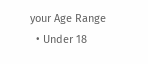your Age Range
  • Under 18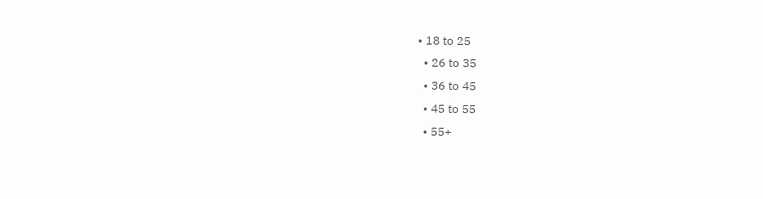• 18 to 25
  • 26 to 35
  • 36 to 45
  • 45 to 55
  • 55+